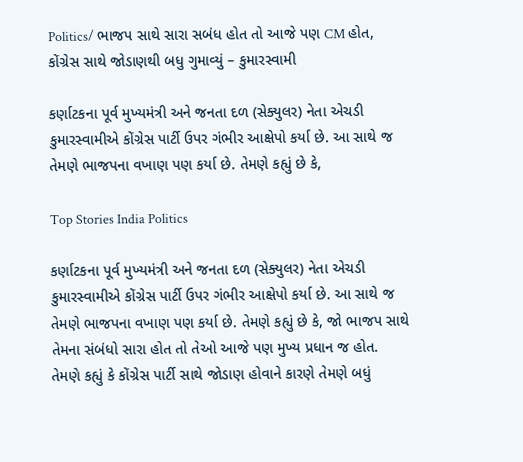Politics/ ભાજપ સાથે સારા સબંધ હોત તો આજે પણ CM હોત, કોંગ્રેસ સાથે જોડાણથી બધુ ગુમાવ્યું – કુમારસ્વામી

કર્ણાટકના પૂર્વ મુખ્યમંત્રી અને જનતા દળ (સેક્યુલર) નેતા એચડી કુમારસ્વામીએ કોંગ્રેસ પાર્ટી ઉપર ગંભીર આક્ષેપો કર્યા છે. આ સાથે જ તેમણે ભાજપના વખાણ પણ કર્યા છે. તેમણે કહ્યું છે કે,

Top Stories India Politics

કર્ણાટકના પૂર્વ મુખ્યમંત્રી અને જનતા દળ (સેક્યુલર) નેતા એચડી કુમારસ્વામીએ કોંગ્રેસ પાર્ટી ઉપર ગંભીર આક્ષેપો કર્યા છે. આ સાથે જ તેમણે ભાજપના વખાણ પણ કર્યા છે. તેમણે કહ્યું છે કે, જો ભાજપ સાથે તેમના સંબંધો સારા હોત તો તેઓ આજે પણ મુખ્ય પ્રધાન જ હોત. તેમણે કહ્યું કે કોંગ્રેસ પાર્ટી સાથે જોડાણ હોવાને કારણે તેમણે બધું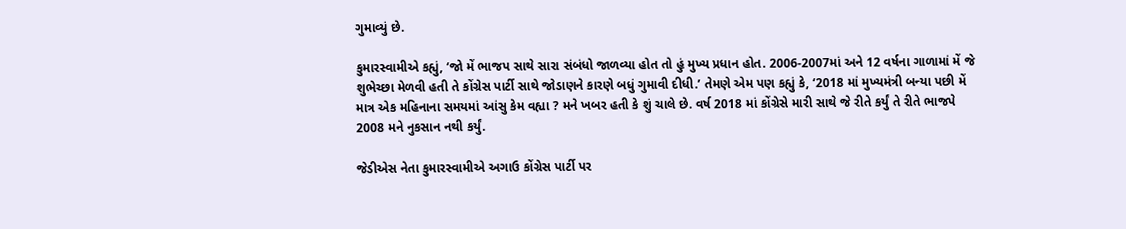ગુમાવ્યું છે.

કુમારસ્વામીએ કહ્યું, ‘જો મેં ભાજપ સાથે સારા સંબંધો જાળવ્યા હોત તો હું મુખ્ય પ્રધાન હોત. 2006-2007માં અને 12 વર્ષના ગાળામાં મેં જે શુભેચ્છા મેળવી હતી તે કોંગ્રેસ પાર્ટી સાથે જોડાણને કારણે બધું ગુમાવી દીધી.’ તેમણે એમ પણ કહ્યું કે, ‘2018 માં મુખ્યમંત્રી બન્યા પછી મેં માત્ર એક મહિનાના સમયમાં આંસુ કેમ વહ્યા ? મને ખબર હતી કે શું ચાલે છે. વર્ષ 2018 માં કોંગ્રેસે મારી સાથે જે રીતે કર્યું તે રીતે ભાજપે 2008 મને નુકસાન નથી કર્યું.

જેડીએસ નેતા કુમારસ્વામીએ અગાઉ કોંગ્રેસ પાર્ટી પર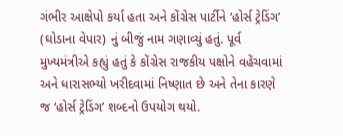ગંભીર આક્ષેપો કર્યા હતા અને કોંગ્રેસ પાર્ટીને ‘હોર્સ ટ્રેડિંગ’ (ઘોડાના વેપાર) નું બીજું નામ ગણાવ્યું હતું. પૂર્વ મુખ્યમંત્રીએ કહ્યું હતું કે કોંગ્રેસ રાજકીય પક્ષોને વહેંચવામાં અને ધારાસભ્યો ખરીદવામાં નિષ્ણાત છે અને તેના કારણે જ ‘હોર્સ ટ્રેડિંગ’ શબ્દનો ઉપયોગ થયો.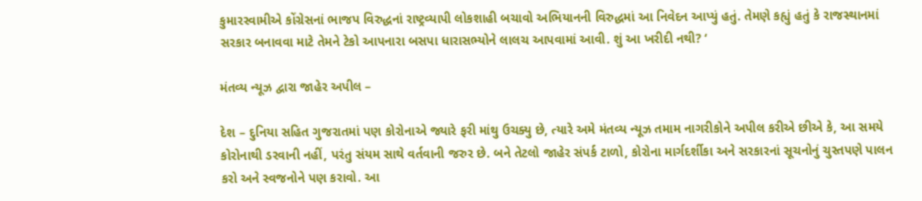કુમારસ્વામીએ કોંગ્રેસનાં ભાજપ વિરુદ્ધનાં રાષ્ટ્રવ્યાપી લોકશાહી બચાવો અભિયાનની વિરુદ્ધમાં આ નિવેદન આપ્યું હતું. તેમણે કહ્યું હતું કે રાજસ્થાનમાં સરકાર બનાવવા માટે તેમને ટેકો આપનારા બસપા ધારાસભ્યોને લાલચ આપવામાં આવી. શું આ ખરીદી નથી? ‘

મંતવ્ય ન્યૂઝ દ્વારા જાહેર અપીલ –

દેશ – દુનિયા સહિત ગુજરાતમાં પણ કોરોનાએ જ્યારે ફરી માંથુ ઉચક્યુ છે, ત્યારે અમે મંતવ્ય ન્યૂઝ તમામ નાગરીકોને અપીલ કરીએ છીએ કે, આ સમયે કોરોનાથી ડરવાની નહીં, પરંતુ સંયમ સાથે વર્તવાની જરુર છે. બને તેટલો જાહેર સંપર્ક ટાળો, કોરોના માર્ગદર્શીકા અને સરકારનાં સૂચનોનું ચુસ્તપણે પાલન કરો અને સ્વજનોને પણ કરાવો. આ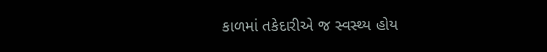કાળમાં તકેદારીએ જ સ્વસ્થ્ય હોય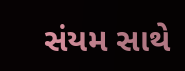સંયમ સાથે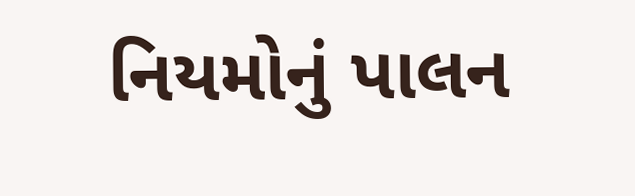નિયમોનું પાલન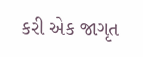કરી એક જાગૃત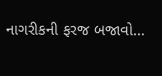નાગરીકની ફરજ બજાવો…